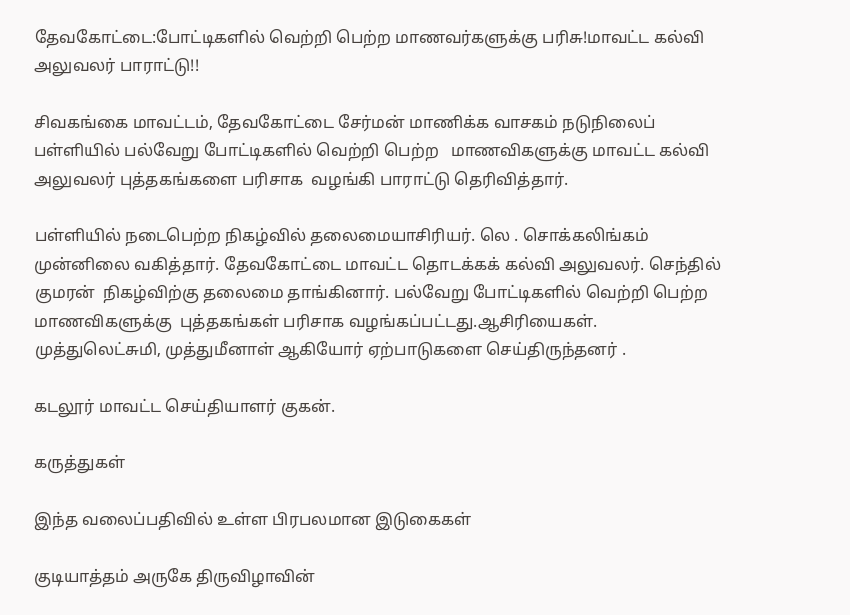தேவகோட்டை:போட்டிகளில் வெற்றி பெற்ற மாணவர்களுக்கு பரிசு!மாவட்ட கல்வி அலுவலர் பாராட்டு!!

சிவகங்கை மாவட்டம், தேவகோட்டை சேர்மன் மாணிக்க வாசகம் நடுநிலைப் பள்ளியில் பல்வேறு போட்டிகளில் வெற்றி பெற்ற   மாணவிகளுக்கு மாவட்ட கல்வி அலுவலர் புத்தகங்களை பரிசாக  வழங்கி பாராட்டு தெரிவித்தார்.

பள்ளியில் நடைபெற்ற நிகழ்வில் தலைமையாசிரியர். லெ . சொக்கலிங்கம் முன்னிலை வகித்தார். தேவகோட்டை மாவட்ட தொடக்கக் கல்வி அலுவலர். செந்தில் குமரன்  நிகழ்விற்கு தலைமை தாங்கினார். பல்வேறு போட்டிகளில் வெற்றி பெற்ற  மாணவிகளுக்கு  புத்தகங்கள் பரிசாக வழங்கப்பட்டது.ஆசிரியைகள். முத்துலெட்சுமி, முத்துமீனாள் ஆகியோர் ஏற்பாடுகளை செய்திருந்தனர் .

கடலூர் மாவட்ட செய்தியாளர் குகன்.

கருத்துகள்

இந்த வலைப்பதிவில் உள்ள பிரபலமான இடுகைகள்

குடியாத்தம் அருகே திருவிழாவின்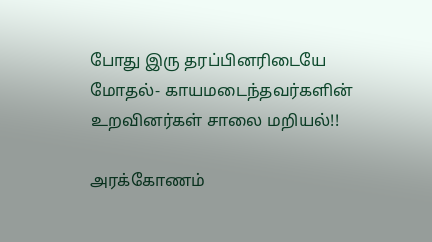போது இரு தரப்பினரிடையே மோதல்- காயமடைந்தவர்களின் உறவினர்கள் சாலை மறியல்!!

அரக்கோணம்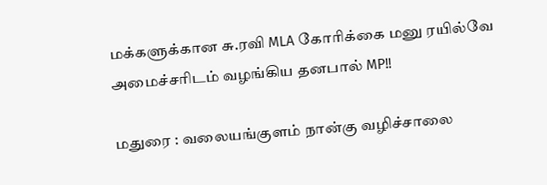மக்களுக்கான சு.ரவி MLA கோரிக்கை மனு ரயில்வே அமைச்சரிடம் வழங்கிய தனபால் MP!!

மதுரை : வலையங்குளம் நான்கு வழிச்சாலை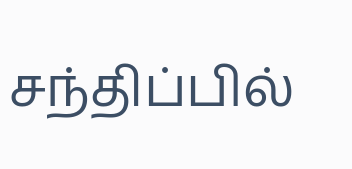சந்திப்பில்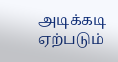அடிக்கடி ஏற்படும்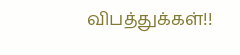விபத்துக்கள்!!